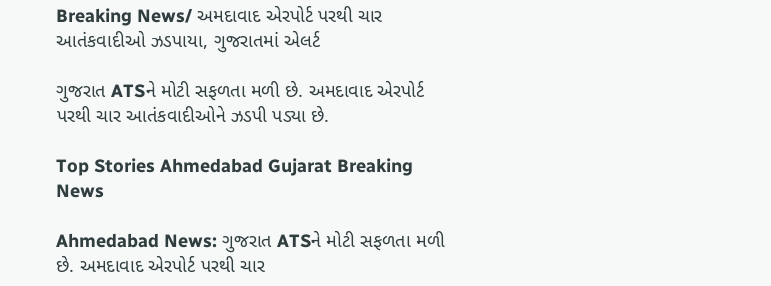Breaking News/ અમદાવાદ એરપોર્ટ પરથી ચાર આતંકવાદીઓ ઝડપાયા, ગુજરાતમાં એલર્ટ

ગુજરાત ATSને મોટી સફળતા મળી છે. અમદાવાદ એરપોર્ટ પરથી ચાર આતંકવાદીઓને ઝડપી પડ્યા છે.

Top Stories Ahmedabad Gujarat Breaking News

Ahmedabad News: ગુજરાત ATSને મોટી સફળતા મળી છે. અમદાવાદ એરપોર્ટ પરથી ચાર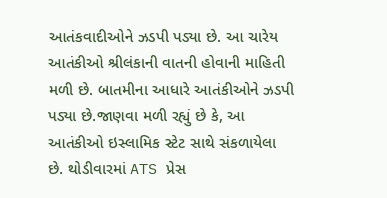આતંકવાદીઓને ઝડપી પડ્યા છે. આ ચારેય આતંકીઓ શ્રીલંકાની વાતની હોવાની માહિતી મળી છે. બાતમીના આધારે આતંકીઓને ઝડપી પડ્યા છે.જાણવા મળી રહ્યું છે કે, આ આતંકીઓ ઇસ્લામિક સ્ટેટ સાથે સંકળાયેલા છે. થોડીવારમાં ATS પ્રેસ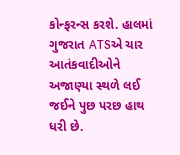કોન્ફરન્સ કરશે. હાલમાં ગુજરાત ATSએ ચાર આતંકવાદીઓને અજાણ્યા સ્થળે લઈ જઈને પુછ પરછ હાથ ધરી છે.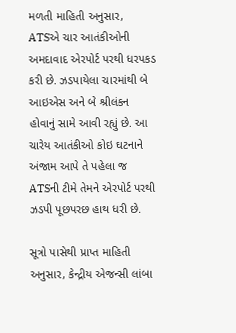મળતી માહિતી અનુસાર, ATSએ ચાર આતંકીઓની અમદાવાદ એરપોર્ટ પરથી ધરપકડ કરી છે. ઝડપાયેલા ચારમાંથી બે આઇએસ અને બે શ્રીલંકન હોવાનું સામે આવી રહ્યું છે. આ ચારેય આતંકીઓ કોઇ ઘટનાને અંજામ આપે તે પહેલા જ ATSની ટીમે તેમને એરપોર્ટ પરથી ઝડપી પૂછપરછ હાથ ધરી છે.

સૂત્રો પાસેથી પ્રાપ્ત માહિતી અનુસાર, કેન્દ્રીય એજન્સી લાંબા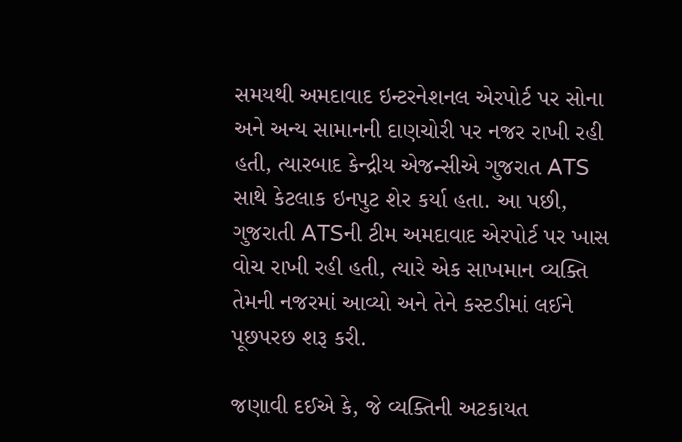સમયથી અમદાવાદ ઇન્ટરનેશનલ એરપોર્ટ પર સોના અને અન્ય સામાનની દાણચોરી પર નજર રાખી રહી હતી, ત્યારબાદ કેન્દ્રીય એજન્સીએ ગુજરાત ATS સાથે કેટલાક ઇનપુટ શેર કર્યા હતા. આ પછી, ગુજરાતી ATSની ટીમ અમદાવાદ એરપોર્ટ પર ખાસ વોચ રાખી રહી હતી, ત્યારે એક સાખમાન વ્યક્તિ તેમની નજરમાં આવ્યો અને તેને કસ્ટડીમાં લઈને પૂછપરછ શરૂ કરી.

જણાવી દઈએ કે, જે વ્યક્તિની અટકાયત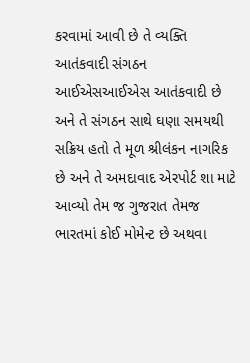કરવામાં આવી છે તે વ્યક્તિ આતંકવાદી સંગઠન આઈએસઆઈએસ આતંકવાદી છે અને તે સંગઠન સાથે ઘણા સમયથી સક્રિય હતો તે મૂળ શ્રીલંકન નાગરિક છે અને તે અમદાવાદ એરપોર્ટ શા માટે આવ્યો તેમ જ ગુજરાત તેમજ ભારતમાં કોઈ મોમેન્ટ છે અથવા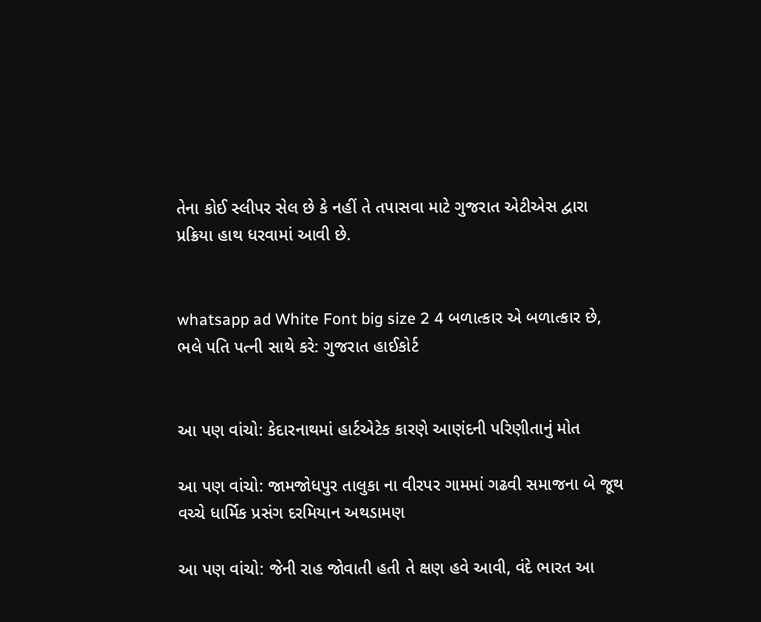તેના કોઈ સ્લીપર સેલ છે કે નહીં તે તપાસવા માટે ગુજરાત એટીએસ દ્વારા પ્રક્રિયા હાથ ધરવામાં આવી છે.


whatsapp ad White Font big size 2 4 બળાત્કાર એ બળાત્કાર છે, ભલે પતિ પત્ની સાથે કરે: ગુજરાત હાઈકોર્ટ


આ પણ વાંચો: કેદારનાથમાં હાર્ટએટેક કારણે આણંદની પરિણીતાનું મોત

આ પણ વાંચો: જામજોધપુર તાલુકા ના વીરપર ગામમાં ગઢવી સમાજના બે જૂથ વચ્ચે ધાર્મિક પ્રસંગ દરમિયાન અથડામણ

આ પણ વાંચો: જેની રાહ જોવાતી હતી તે ક્ષણ હવે આવી, વંદે ભારત આ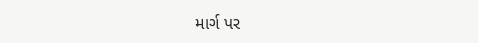માર્ગ પર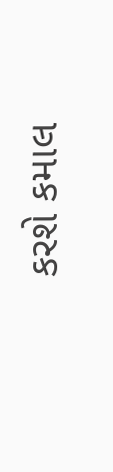કરશે કમાલ